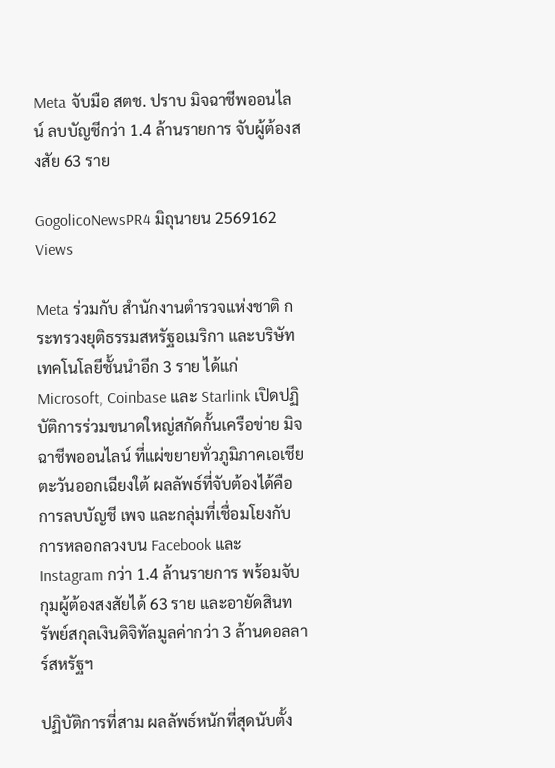Meta จับมือ สตช. ปราบ มิจฉาชีพออนไลน์ ลบบัญชีกว่า 1.4 ล้านรายการ จับผู้ต้องสงสัย 63 ราย

GogolicoNewsPR4 มิถุนายน 2569162 Views

Meta ร่วมกับ สำนักงานตำรวจแห่งชาติ กระทรวงยุติธรรมสหรัฐอเมริกา และบริษัทเทคโนโลยีชั้นนำอีก 3 ราย ได้แก่ Microsoft, Coinbase และ Starlink เปิดปฏิบัติการร่วมขนาดใหญ่สกัดกั้นเครือข่าย มิจฉาชีพออนไลน์ ที่แผ่ขยายทั่วภูมิภาคเอเชียตะวันออกเฉียงใต้ ผลลัพธ์ที่จับต้องได้คือการลบบัญชี เพจ และกลุ่มที่เชื่อมโยงกับการหลอกลวงบน Facebook และ Instagram กว่า 1.4 ล้านรายการ พร้อมจับกุมผู้ต้องสงสัยได้ 63 ราย และอายัดสินทรัพย์สกุลเงินดิจิทัลมูลค่ากว่า 3 ล้านดอลลาร์สหรัฐฯ

ปฏิบัติการที่สาม ผลลัพธ์หนักที่สุดนับตั้ง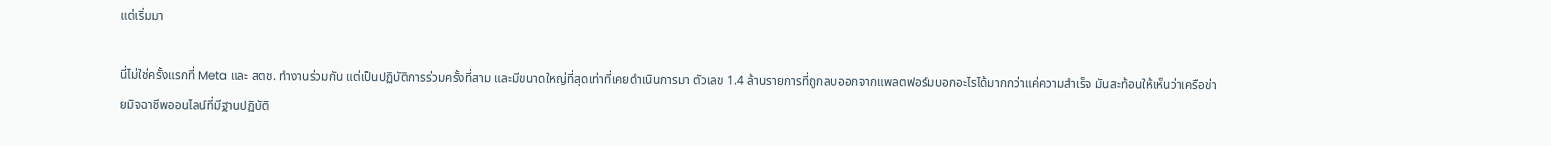แต่เริ่มมา

นี่ไม่ใช่ครั้งแรกที่ Meta และ สตช. ทำงานร่วมกัน แต่เป็นปฏิบัติการร่วมครั้งที่สาม และมีขนาดใหญ่ที่สุดเท่าที่เคยดำเนินการมา ตัวเลข 1.4 ล้านรายการที่ถูกลบออกจากแพลตฟอร์มบอกอะไรได้มากกว่าแค่ความสำเร็จ มันสะท้อนให้เห็นว่าเครือข่ายมิจฉาชีพออนไลน์ที่มีฐานปฏิบัติ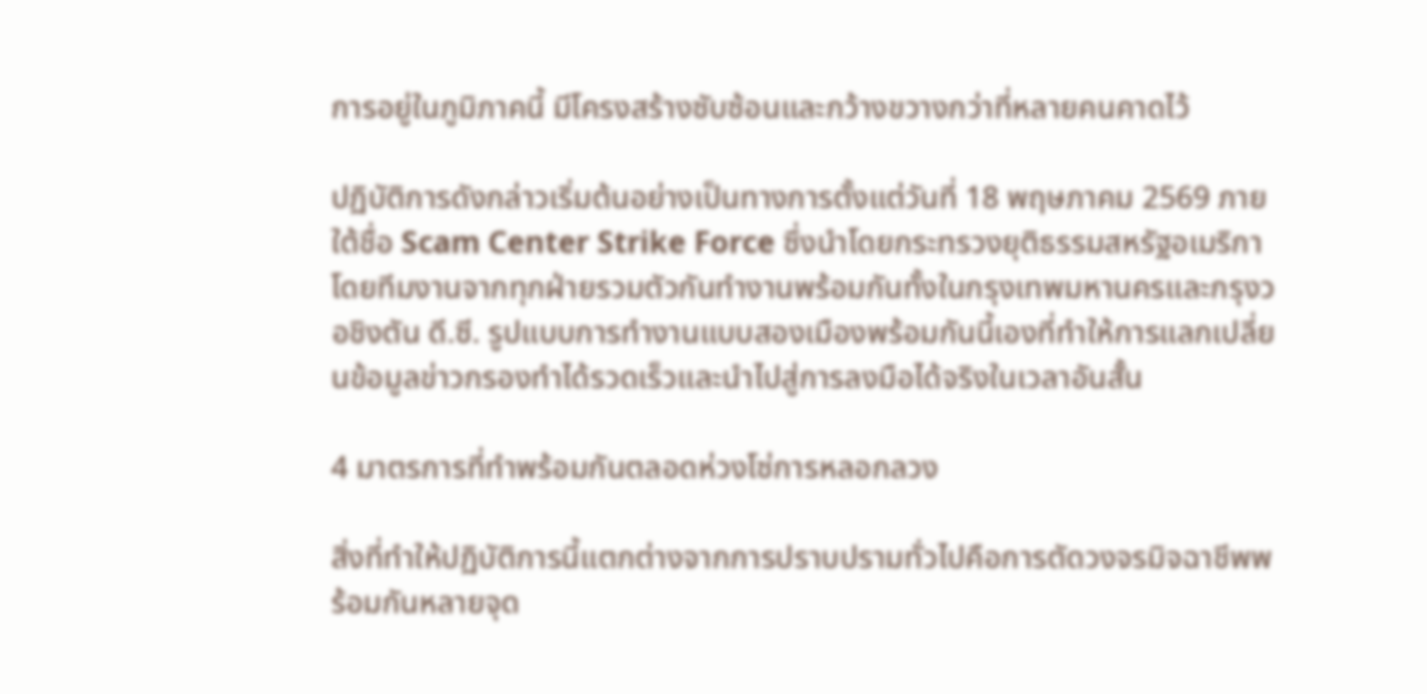การอยู่ในภูมิภาคนี้ มีโครงสร้างซับซ้อนและกว้างขวางกว่าที่หลายคนคาดไว้

ปฏิบัติการดังกล่าวเริ่มต้นอย่างเป็นทางการตั้งแต่วันที่ 18 พฤษภาคม 2569 ภายใต้ชื่อ Scam Center Strike Force ซึ่งนำโดยกระทรวงยุติธรรมสหรัฐอเมริกา โดยทีมงานจากทุกฝ่ายรวมตัวกันทำงานพร้อมกันทั้งในกรุงเทพมหานครและกรุงวอชิงตัน ดี.ซี. รูปแบบการทำงานแบบสองเมืองพร้อมกันนี้เองที่ทำให้การแลกเปลี่ยนข้อมูลข่าวกรองทำได้รวดเร็วและนำไปสู่การลงมือได้จริงในเวลาอันสั้น

4 มาตรการที่ทำพร้อมกันตลอดห่วงโซ่การหลอกลวง

สิ่งที่ทำให้ปฏิบัติการนี้แตกต่างจากการปราบปรามทั่วไปคือการตัดวงจรมิจฉาชีพพร้อมกันหลายจุด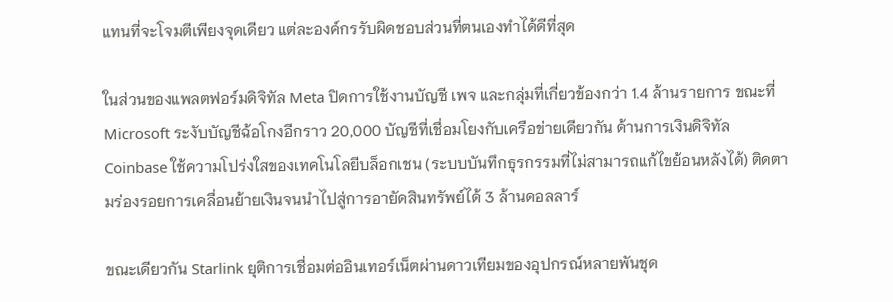แทนที่จะโจมตีเพียงจุดเดียว แต่ละองค์กรรับผิดชอบส่วนที่ตนเองทำได้ดีที่สุด

ในส่วนของแพลตฟอร์มดิจิทัล Meta ปิดการใช้งานบัญชี เพจ และกลุ่มที่เกี่ยวข้องกว่า 1.4 ล้านรายการ ขณะที่ Microsoft ระงับบัญชีฉ้อโกงอีกราว 20,000 บัญชีที่เชื่อมโยงกับเครือข่ายเดียวกัน ด้านการเงินดิจิทัล Coinbase ใช้ความโปร่งใสของเทคโนโลยีบล็อกเชน (ระบบบันทึกธุรกรรมที่ไม่สามารถแก้ไขย้อนหลังได้) ติดตามร่องรอยการเคลื่อนย้ายเงินจนนำไปสู่การอายัดสินทรัพย์ได้ 3 ล้านดอลลาร์

ขณะเดียวกัน Starlink ยุติการเชื่อมต่ออินเทอร์เน็ตผ่านดาวเทียมของอุปกรณ์หลายพันชุด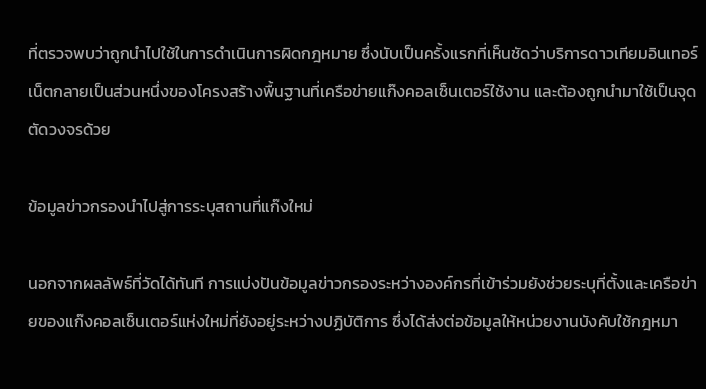ที่ตรวจพบว่าถูกนำไปใช้ในการดำเนินการผิดกฎหมาย ซึ่งนับเป็นครั้งแรกที่เห็นชัดว่าบริการดาวเทียมอินเทอร์เน็ตกลายเป็นส่วนหนึ่งของโครงสร้างพื้นฐานที่เครือข่ายแก๊งคอลเซ็นเตอร์ใช้งาน และต้องถูกนำมาใช้เป็นจุดตัดวงจรด้วย

ข้อมูลข่าวกรองนำไปสู่การระบุสถานที่แก๊งใหม่

นอกจากผลลัพธ์ที่วัดได้ทันที การแบ่งปันข้อมูลข่าวกรองระหว่างองค์กรที่เข้าร่วมยังช่วยระบุที่ตั้งและเครือข่ายของแก๊งคอลเซ็นเตอร์แห่งใหม่ที่ยังอยู่ระหว่างปฏิบัติการ ซึ่งได้ส่งต่อข้อมูลให้หน่วยงานบังคับใช้กฎหมา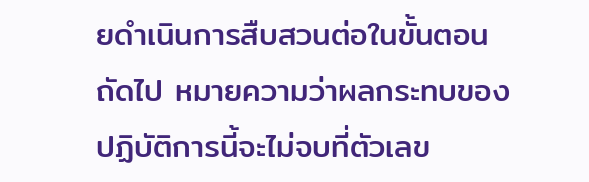ยดำเนินการสืบสวนต่อในขั้นตอนถัดไป หมายความว่าผลกระทบของปฏิบัติการนี้จะไม่จบที่ตัวเลข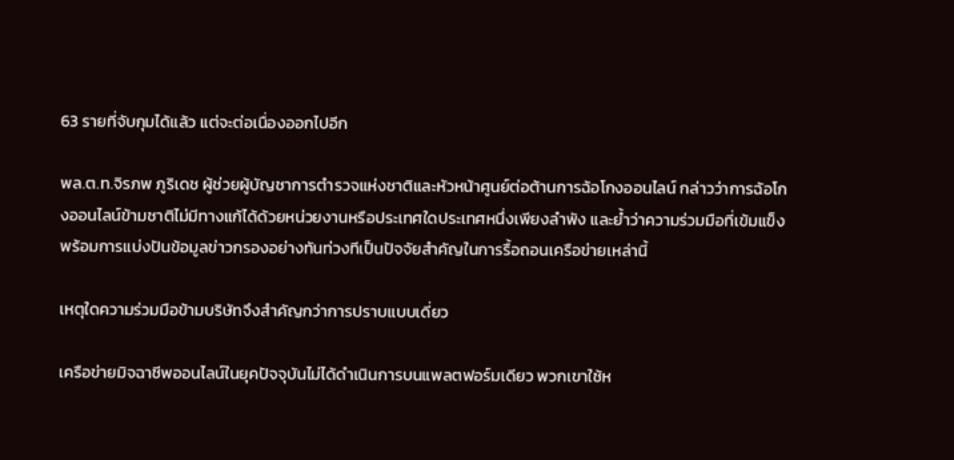63 รายที่จับกุมได้แล้ว แต่จะต่อเนื่องออกไปอีก

พล.ต.ท.จิรภพ ภูริเดช ผู้ช่วยผู้บัญชาการตำรวจแห่งชาติและหัวหน้าศูนย์ต่อต้านการฉ้อโกงออนไลน์ กล่าวว่าการฉ้อโกงออนไลน์ข้ามชาติไม่มีทางแก้ได้ด้วยหน่วยงานหรือประเทศใดประเทศหนึ่งเพียงลำพัง และย้ำว่าความร่วมมือที่เข้มแข็งพร้อมการแบ่งปันข้อมูลข่าวกรองอย่างทันท่วงทีเป็นปัจจัยสำคัญในการรื้อถอนเครือข่ายเหล่านี้

เหตุใดความร่วมมือข้ามบริษัทจึงสำคัญกว่าการปราบแบบเดี่ยว

เครือข่ายมิจฉาชีพออนไลน์ในยุคปัจจุบันไม่ได้ดำเนินการบนแพลตฟอร์มเดียว พวกเขาใช้ห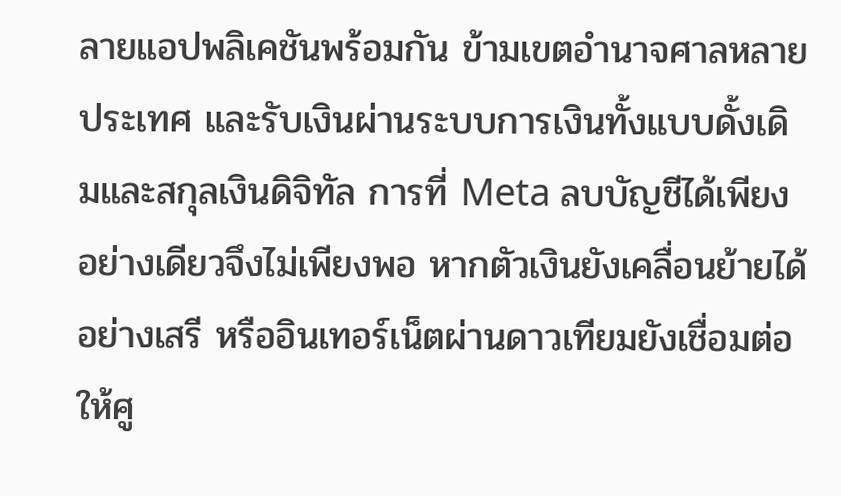ลายแอปพลิเคชันพร้อมกัน ข้ามเขตอำนาจศาลหลายประเทศ และรับเงินผ่านระบบการเงินทั้งแบบดั้งเดิมและสกุลเงินดิจิทัล การที่ Meta ลบบัญชีได้เพียงอย่างเดียวจึงไม่เพียงพอ หากตัวเงินยังเคลื่อนย้ายได้อย่างเสรี หรืออินเทอร์เน็ตผ่านดาวเทียมยังเชื่อมต่อให้ศู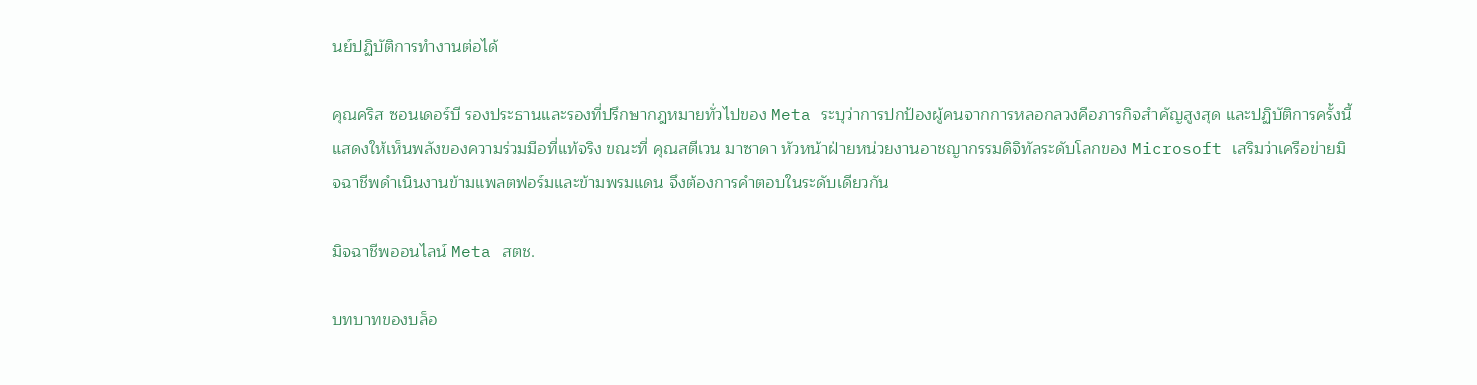นย์ปฏิบัติการทำงานต่อได้

คุณคริส ซอนเดอร์บี รองประธานและรองที่ปรึกษากฎหมายทั่วไปของ Meta ระบุว่าการปกป้องผู้คนจากการหลอกลวงคือภารกิจสำคัญสูงสุด และปฏิบัติการครั้งนี้แสดงให้เห็นพลังของความร่วมมือที่แท้จริง ขณะที่ คุณสตีเวน มาซาดา หัวหน้าฝ่ายหน่วยงานอาชญากรรมดิจิทัลระดับโลกของ Microsoft เสริมว่าเครือข่ายมิจฉาชีพดำเนินงานข้ามแพลตฟอร์มและข้ามพรมแดน จึงต้องการคำตอบในระดับเดียวกัน

มิจฉาชีพออนไลน์ Meta สตช.

บทบาทของบล็อ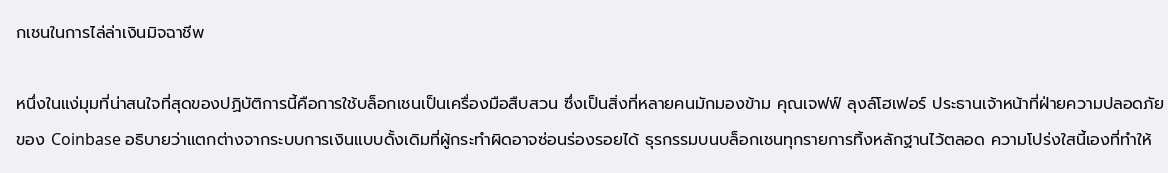กเชนในการไล่ล่าเงินมิจฉาชีพ

หนึ่งในแง่มุมที่น่าสนใจที่สุดของปฏิบัติการนี้คือการใช้บล็อกเชนเป็นเครื่องมือสืบสวน ซึ่งเป็นสิ่งที่หลายคนมักมองข้าม คุณเจฟฟ์ ลุงล์โฮเฟอร์ ประธานเจ้าหน้าที่ฝ่ายความปลอดภัยของ Coinbase อธิบายว่าแตกต่างจากระบบการเงินแบบดั้งเดิมที่ผู้กระทำผิดอาจซ่อนร่องรอยได้ ธุรกรรมบนบล็อกเชนทุกรายการทิ้งหลักฐานไว้ตลอด ความโปร่งใสนี้เองที่ทำให้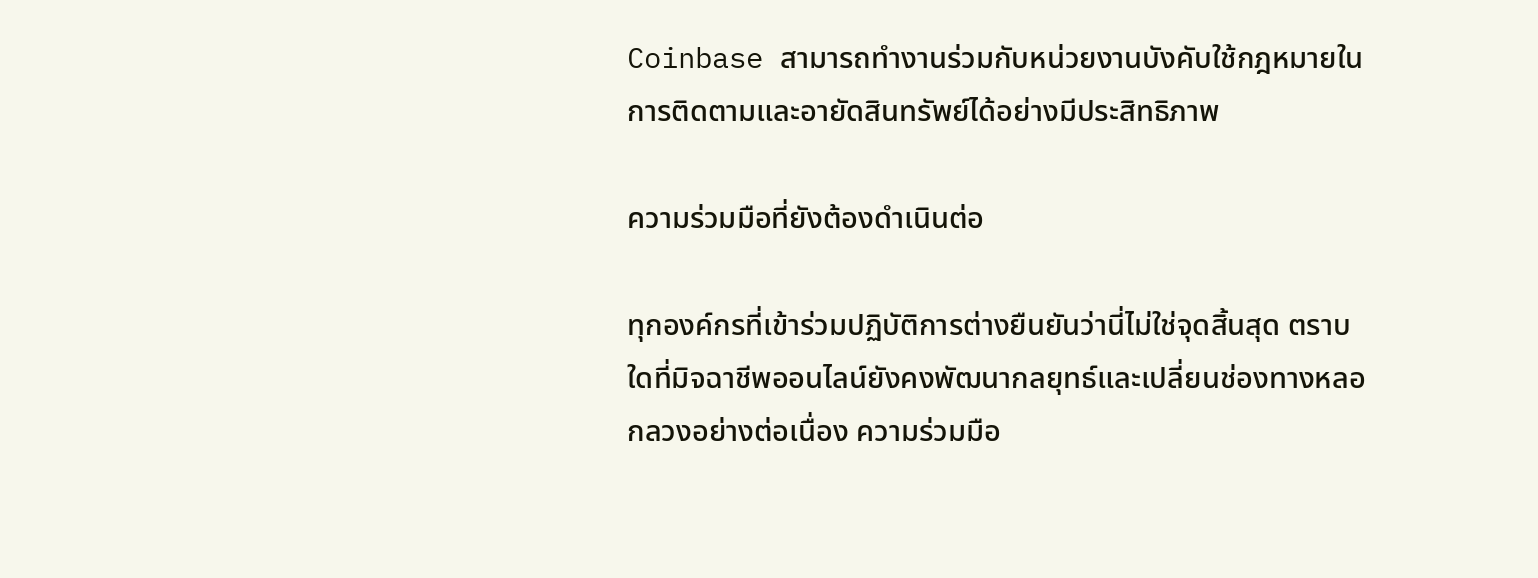Coinbase สามารถทำงานร่วมกับหน่วยงานบังคับใช้กฎหมายในการติดตามและอายัดสินทรัพย์ได้อย่างมีประสิทธิภาพ

ความร่วมมือที่ยังต้องดำเนินต่อ

ทุกองค์กรที่เข้าร่วมปฏิบัติการต่างยืนยันว่านี่ไม่ใช่จุดสิ้นสุด ตราบใดที่มิจฉาชีพออนไลน์ยังคงพัฒนากลยุทธ์และเปลี่ยนช่องทางหลอกลวงอย่างต่อเนื่อง ความร่วมมือ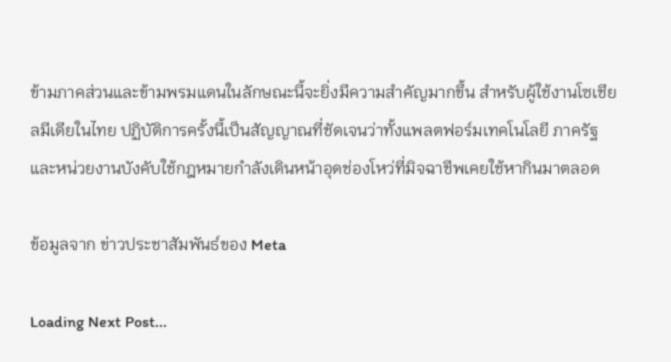ข้ามภาคส่วนและข้ามพรมแดนในลักษณะนี้จะยิ่งมีความสำคัญมากขึ้น สำหรับผู้ใช้งานโซเชียลมีเดียในไทย ปฏิบัติการครั้งนี้เป็นสัญญาณที่ชัดเจนว่าทั้งแพลตฟอร์มเทคโนโลยี ภาครัฐ และหน่วยงานบังคับใช้กฎหมายกำลังเดินหน้าอุดช่องโหว่ที่มิจฉาชีพเคยใช้หากินมาตลอด

ข้อมูลจาก ข่าวประชาสัมพันธ์ของ Meta

Loading Next Post...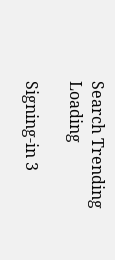Search Trending
Loading

Signing-in 3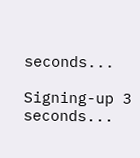seconds...

Signing-up 3 seconds...